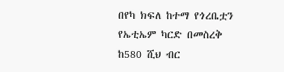በየካ ክፍለ ከተማ የጎረቤቷን የኤቲኤም ካርድ በመስረቅ ከ580 ሺህ ብር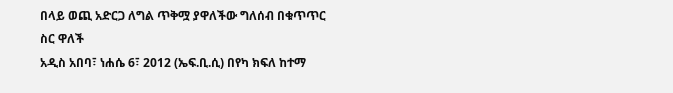በላይ ወጪ አድርጋ ለግል ጥቅሟ ያዋለችው ግለሰብ በቁጥጥር ስር ዋለች
አዲስ አበባ፣ ነሐሴ 6፣ 2012 (ኤፍ.ቢ.ሲ) በየካ ክፍለ ከተማ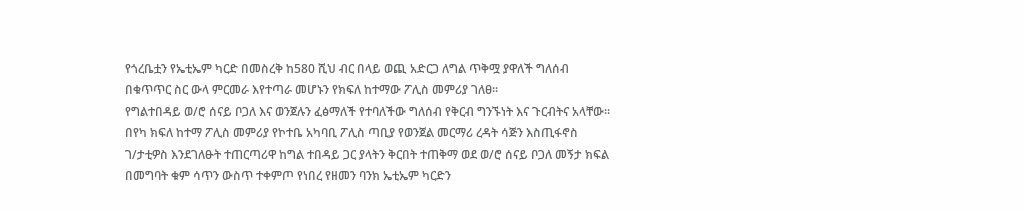የጎረቤቷን የኤቲኤም ካርድ በመስረቅ ከ580 ሺህ ብር በላይ ወጪ አድርጋ ለግል ጥቅሟ ያዋለች ግለሰብ በቁጥጥር ስር ውላ ምርመራ እየተጣራ መሆኑን የክፍለ ከተማው ፖሊስ መምሪያ ገለፀ፡፡
የግልተበዳይ ወ/ሮ ሰናይ ቦጋለ እና ወንጀሉን ፈፅማለች የተባለችው ግለሰብ የቅርብ ግንኙነት እና ጉርብትና አላቸው፡፡
በየካ ክፍለ ከተማ ፖሊስ መምሪያ የኮተቤ አካባቢ ፖሊስ ጣቢያ የወንጀል መርማሪ ረዳት ሳጅን እስጢፋኖስ ገ/ታቲዎስ እንደገለፁት ተጠርጣሪዋ ከግል ተበዳይ ጋር ያላትን ቅርበት ተጠቅማ ወደ ወ/ሮ ሰናይ ቦጋለ መኝታ ክፍል በመግባት ቁም ሳጥን ውስጥ ተቀምጦ የነበረ የዘመን ባንክ ኤቲኤም ካርድን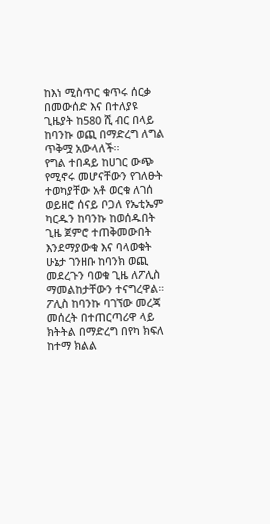ከእነ ሚስጥር ቁጥሩ ሰርቃ በመውሰድ እና በተለያዩ ጊዜያት ከ580 ሺ ብር በላይ ከባንኩ ወጪ በማድረግ ለግል ጥቅሟ አውላለች፡፡
የግል ተበዳይ ከሀገር ውጭ የሚኖሩ መሆናቸውን የገለፁት ተወካያቸው አቶ ወርቁ ለገሰ ወይዘሮ ሰናይ ቦጋለ የኤቲኤም ካርዱን ከባንኩ ከወሰዱበት ጊዜ ጀምሮ ተጠቅመውበት እንደማያውቁ እና ባላወቁት ሁኔታ ገንዘቡ ከባንክ ወጪ መደረጉን ባወቁ ጊዜ ለፖሊስ ማመልከታቸውን ተናግረዋል።
ፖሊስ ከባንኩ ባገኘው መረጃ መሰረት በተጠርጣሪዋ ላይ ክትትል በማድረግ በየካ ክፍለ ከተማ ክልል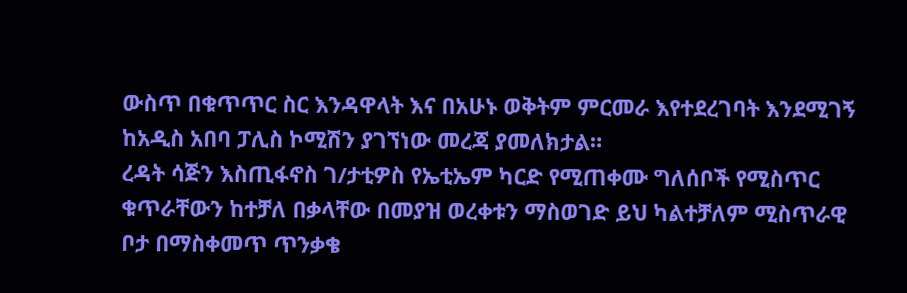ውስጥ በቁጥጥር ስር እንዳዋላት እና በአሁኑ ወቅትም ምርመራ እየተደረገባት እንደሚገኝ ከአዲስ አበባ ፓሊስ ኮሚሽን ያገኘነው መረጃ ያመለክታል።
ረዳት ሳጅን እስጢፋኖስ ገ/ታቲዎስ የኤቲኤም ካርድ የሚጠቀሙ ግለሰቦች የሚስጥር ቁጥራቸውን ከተቻለ በቃላቸው በመያዝ ወረቀቱን ማስወገድ ይህ ካልተቻለም ሚስጥራዊ ቦታ በማስቀመጥ ጥንቃቄ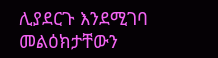ሊያደርጉ እንደሚገባ መልዕክታቸውን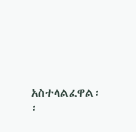አስተላልፈዋል፡፡